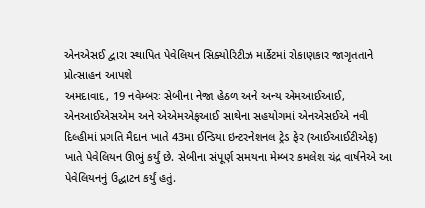એનએસઈ દ્વારા સ્થાપિત પેવેલિયન સિક્યોરિટીઝ માર્કેટમાં રોકાણકાર જાગૃતતાને પ્રોત્સાહન આપશે
અમદાવાદ, 19 નવેમ્બરઃ સેબીના નેજા હેઠળ અને અન્ય એમઆઈઆઈ, એનઆઈએસએમ અને એએમએફઆઈ સાથેના સહયોગમાં એનએસઈએ નવી દિલ્હીમાં પ્રગતિ મૈદાન ખાતે 43મા ઈન્ડિયા ઇન્ટરનેશનલ ટ્રેડ ફેર (આઈઆઈટીએફ) ખાતે પેવેલિયન ઊભું કર્યું છે. સેબીના સંપૂર્ણ સમયના મેમ્બર કમલેશ ચંદ્ર વાર્ષનેએ આ પેવેલિયનનું ઉદ્ઘાટન કર્યું હતું.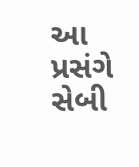આ પ્રસંગે સેબી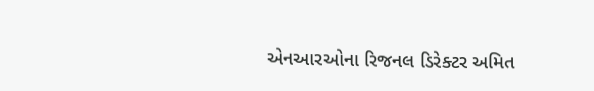એનઆરઓના રિજનલ ડિરેક્ટર અમિત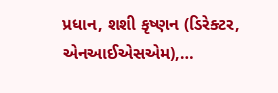પ્રધાન, શશી કૃષ્ણન (ડિરેક્ટર, એનઆઈએસએમ),…